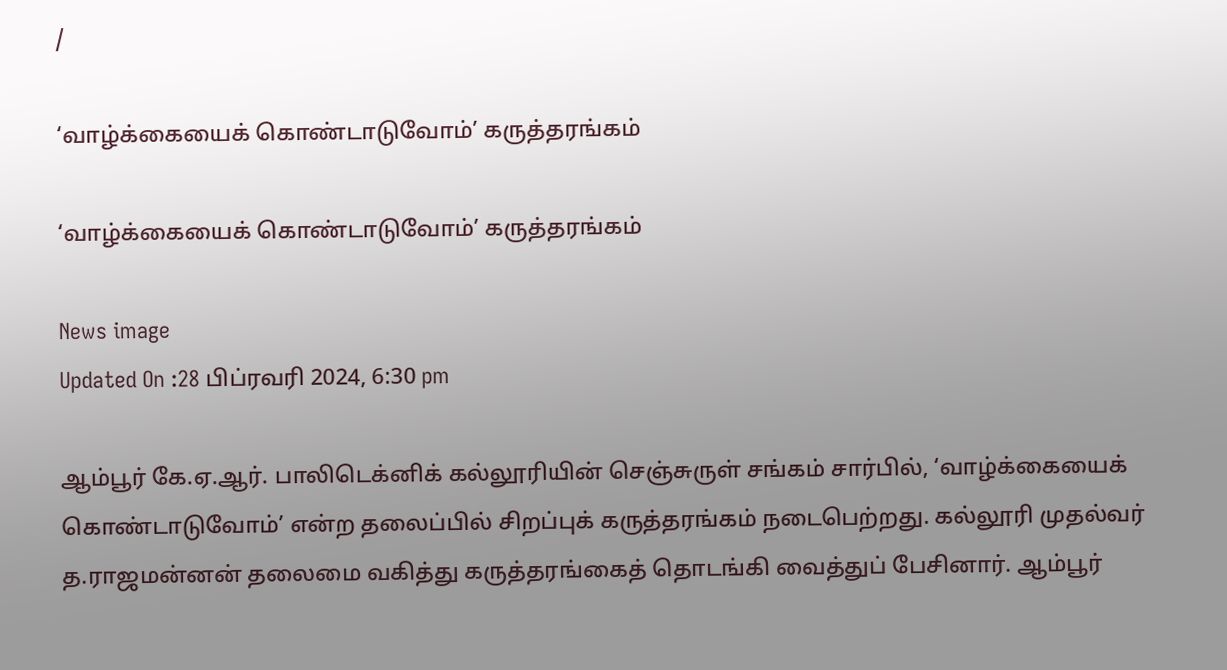/

‘வாழ்க்கையைக் கொண்டாடுவோம்’ கருத்தரங்கம்

‘வாழ்க்கையைக் கொண்டாடுவோம்’ கருத்தரங்கம்

News image
Updated On :28 பிப்ரவரி 2024, 6:30 pm

ஆம்பூர் கே.ஏ.ஆர். பாலிடெக்னிக் கல்லூரியின் செஞ்சுருள் சங்கம் சார்பில், ‘வாழ்க்கையைக் கொண்டாடுவோம்’ என்ற தலைப்பில் சிறப்புக் கருத்தரங்கம் நடைபெற்றது. கல்லூரி முதல்வர் த.ராஜமன்னன் தலைமை வகித்து கருத்தரங்கைத் தொடங்கி வைத்துப் பேசினார். ஆம்பூர்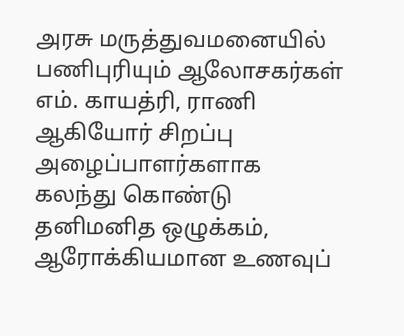அரசு மருத்துவமனையில் பணிபுரியும் ஆலோசகர்கள் எம். காயத்ரி, ராணி ஆகியோர் சிறப்பு அழைப்பாளர்களாக கலந்து கொண்டு தனிமனித ஒழுக்கம், ஆரோக்கியமான உணவுப்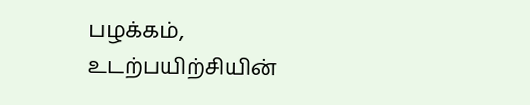பழக்கம், உடற்பயிற்சியின்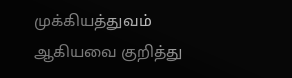முக்கியத்துவம் ஆகியவை குறித்து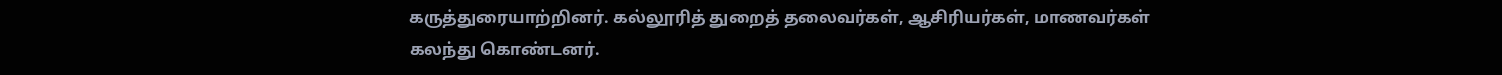கருத்துரையாற்றினர். கல்லூரித் துறைத் தலைவர்கள், ஆசிரியர்கள், மாணவர்கள் கலந்து கொண்டனர்.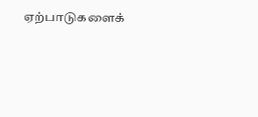ஏற்பாடுகளைக்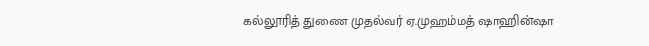கல்லூரித் துணை முதல்வர் ஏ.முஹம்மத் ஷாஹின்ஷா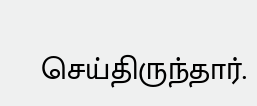செய்திருந்தார்.